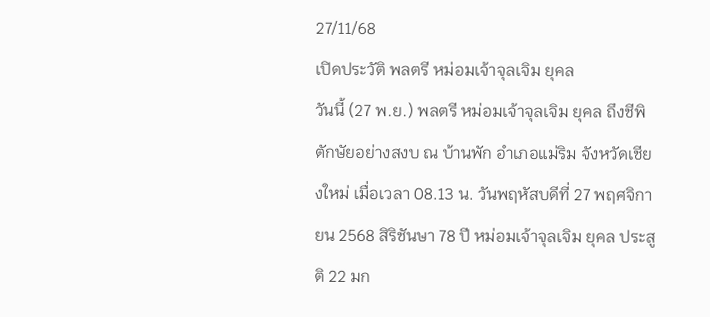27/11/68
เปิดประวัติ พลตรี หม่อมเจ้าจุลเจิม ยุคล
วันนี้ (27 พ.ย.) พลตรี หม่อมเจ้าจุลเจิม ยุคล ถึงชีพิตักษัยอย่างสงบ ณ บ้านพัก อำเภอแม่ริม จังหวัดเชียงใหม่ เมื่อเวลา 08.13 น. วันพฤหัสบดีที่ 27 พฤศจิกายน 2568 สิริชันษา 78 ปี หม่อมเจ้าจุลเจิม ยุคล ประสูติ 22 มก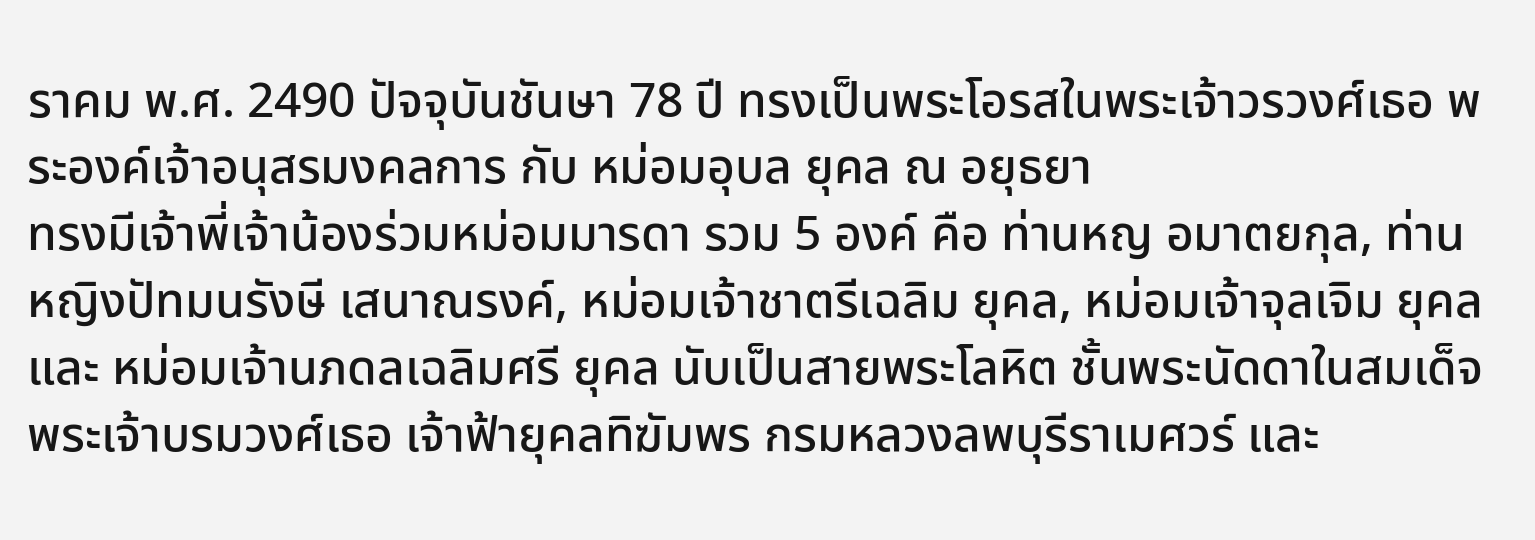ราคม พ.ศ. 2490 ปัจจุบันชันษา 78 ปี ทรงเป็นพระโอรสในพระเจ้าวรวงศ์เธอ พระองค์เจ้าอนุสรมงคลการ กับ หม่อมอุบล ยุคล ณ อยุธยา
ทรงมีเจ้าพี่เจ้าน้องร่วมหม่อมมารดา รวม 5 องค์ คือ ท่านหญ อมาตยกุล, ท่านหญิงปัทมนรังษี เสนาณรงค์, หม่อมเจ้าชาตรีเฉลิม ยุคล, หม่อมเจ้าจุลเจิม ยุคล และ หม่อมเจ้านภดลเฉลิมศรี ยุคล นับเป็นสายพระโลหิต ชั้นพระนัดดาในสมเด็จพระเจ้าบรมวงศ์เธอ เจ้าฟ้ายุคลทิฆัมพร กรมหลวงลพบุรีราเมศวร์ และ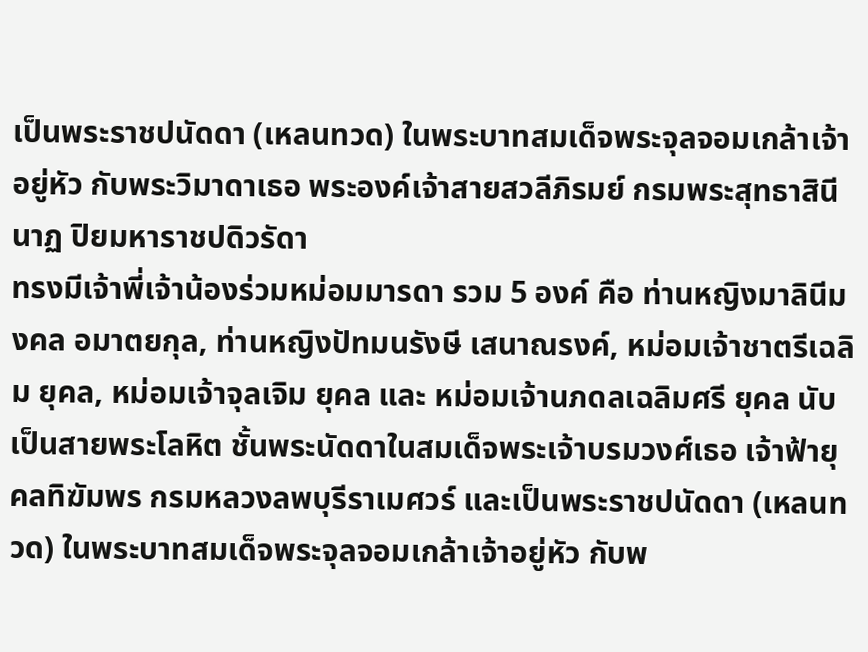เป็นพระราชปนัดดา (เหลนทวด) ในพระบาทสมเด็จพระจุลจอมเกล้าเจ้าอยู่หัว กับพระวิมาดาเธอ พระองค์เจ้าสายสวลีภิรมย์ กรมพระสุทธาสินีนาฏ ปิยมหาราชปดิวรัดา
ทรงมีเจ้าพี่เจ้าน้องร่วมหม่อมมารดา รวม 5 องค์ คือ ท่านหญิงมาลินีมงคล อมาตยกุล, ท่านหญิงปัทมนรังษี เสนาณรงค์, หม่อมเจ้าชาตรีเฉลิม ยุคล, หม่อมเจ้าจุลเจิม ยุคล และ หม่อมเจ้านภดลเฉลิมศรี ยุคล นับเป็นสายพระโลหิต ชั้นพระนัดดาในสมเด็จพระเจ้าบรมวงศ์เธอ เจ้าฟ้ายุคลทิฆัมพร กรมหลวงลพบุรีราเมศวร์ และเป็นพระราชปนัดดา (เหลนทวด) ในพระบาทสมเด็จพระจุลจอมเกล้าเจ้าอยู่หัว กับพ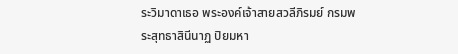ระวิมาดาเธอ พระองค์เจ้าสายสวลีภิรมย์ กรมพระสุทธาสินีนาฏ ปิยมหา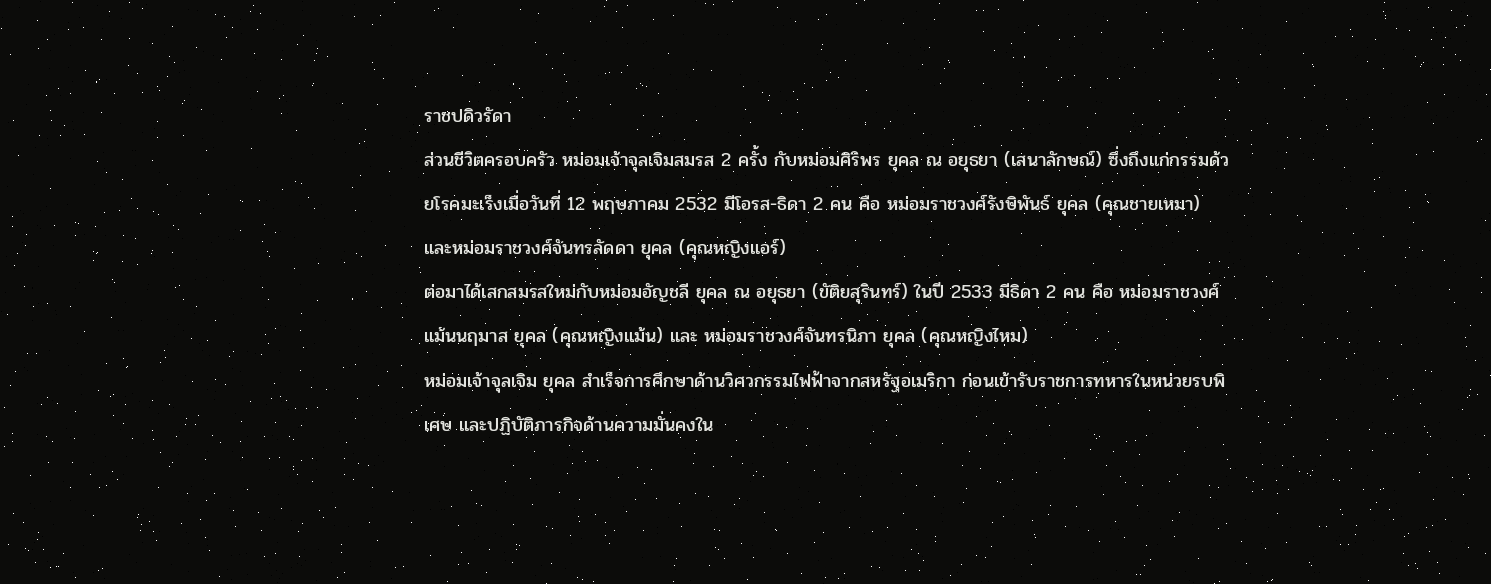ราชปดิวรัดา
ส่วนชีวิตครอบครัว หม่อมเจ้าจุลเจิมสมรส 2 ครั้ง กับหม่อมศิริพร ยุคล ณ อยุธยา (เสนาลักษณ์) ซึ่งถึงแก่กรรมด้วยโรคมะเร็งเมื่อวันที่ 12 พฤษภาคม 2532 มีโอรส-ธิดา 2 คน คือ หม่อมราชวงศ์รังษิพันธ์ ยุคล (คุณชายเหมา) และหม่อมราชวงศ์จันทรลัดดา ยุคล (คุณหญิงแอร์)
ต่อมาได้เสกสมรสใหม่กับหม่อมอัญชลี ยุคล ณ อยุธยา (ขัติยสุรินทร์) ในปี 2533 มีธิดา 2 คน คือ หม่อมราชวงศ์แม้นนฤมาส ยุคล (คุณหญิงแม้น) และ หม่อมราชวงศ์จันทรนิภา ยุคล (คุณหญิงไหม)
หม่อมเจ้าจุลเจิม ยุคล สำเร็จการศึกษาด้านวิศวกรรมไฟฟ้าจากสหรัฐอเมริกา ก่อนเข้ารับราชการทหารในหน่วยรบพิเศษ และปฏิบัติภารกิจด้านความมั่นคงใน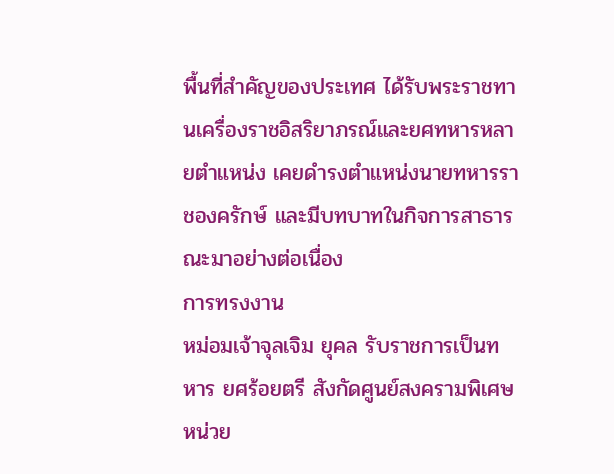พื้นที่สำคัญของประเทศ ได้รับพระราชทานเครื่องราชอิสริยาภรณ์และยศทหารหลายตำแหน่ง เคยดำรงตำแหน่งนายทหารราชองครักษ์ และมีบทบาทในกิจการสาธารณะมาอย่างต่อเนื่อง
การทรงงาน
หม่อมเจ้าจุลเจิม ยุคล รับราชการเป็นทหาร ยศร้อยตรี สังกัดศูนย์สงครามพิเศษหน่วย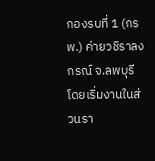กองรบที่ 1 (กรพ.) ค่ายวชิราลงกรณ์ จ.ลพบุรี โดยเริ่มงานในส่วนรา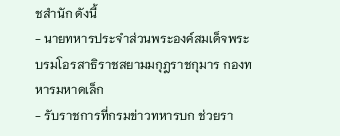ชสำนัก ดังนี้
- นายทหารประจำส่วนพระองค์สมเด็จพระบรมโอรสาธิราชสยามมกุฎราชกุมาร กองทหารมหาดเล็ก
- รับราชการที่กรมข่าวทหารบก ช่วยรา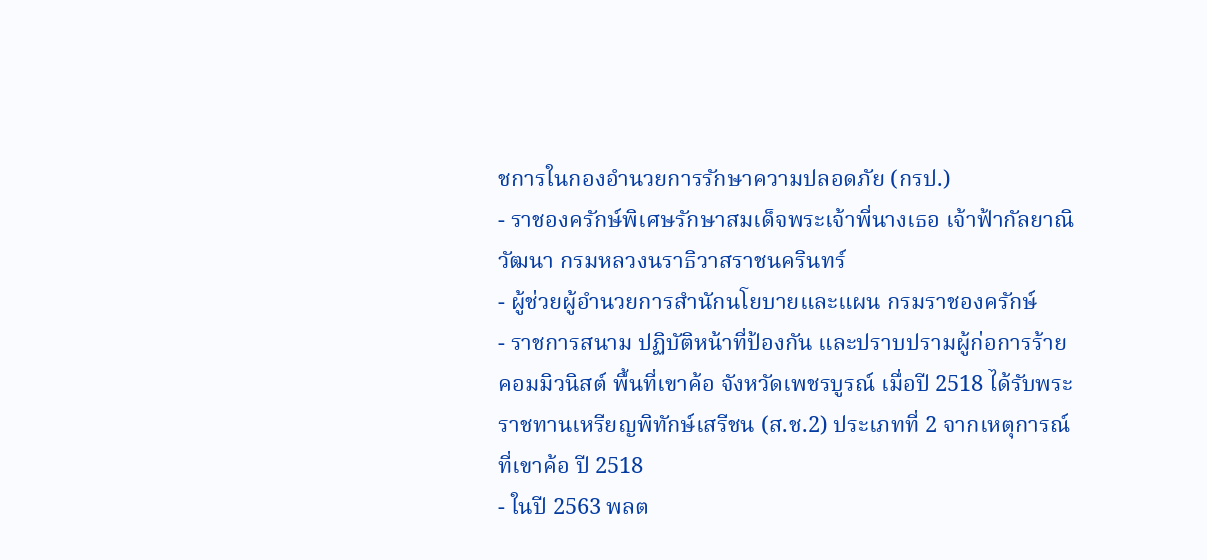ชการในกองอำนวยการรักษาความปลอดภัย (กรป.)
- ราชองครักษ์พิเศษรักษาสมเด็จพระเจ้าพี่นางเธอ เจ้าฟ้ากัลยาณิวัฒนา กรมหลวงนราธิวาสราชนครินทร์
- ผู้ช่วยผู้อำนวยการสำนักนโยบายและแผน กรมราชองครักษ์
- ราชการสนาม ปฏิบัติหน้าที่ป้องกัน และปราบปรามผู้ก่อการร้ายคอมมิวนิสต์ พื้นที่เขาค้อ จังหวัดเพชรบูรณ์ เมื่อปี 2518 ได้รับพระราชทานเหรียญพิทักษ์เสรีชน (ส.ช.2) ประเภทที่ 2 จากเหตุการณ์ที่เขาค้อ ปี 2518
- ในปี 2563 พลต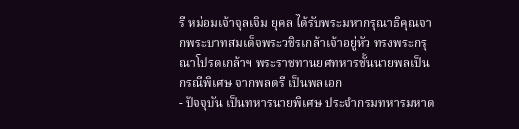รี หม่อมเจ้าจุลเจิม ยุคล ได้รับพระมหากรุณาธิคุณจากพระบาทสมเด็จพระวชิรเกล้าเจ้าอยู่หัว ทรงพระกรุณาโปรดเกล้าฯ พระราชทานยศทหารชั้นนายพลเป็นกรณีพิเศษ จากพลตรี เป็นพลเอก
- ปัจจุบัน เป็นทหารนายพิเศษ ประจำกรมทหารมหาด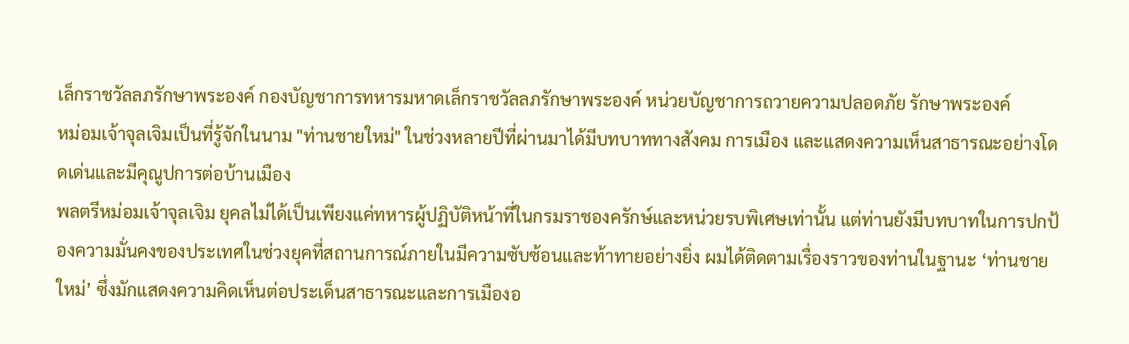เล็กราชวัลลภรักษาพระองค์ กองบัญชาการทหารมหาดเล็กราชวัลลภรักษาพระองค์ หน่วยบัญชาการถวายความปลอดภัย รักษาพระองค์
หม่อมเจ้าจุลเจิมเป็นที่รู้จักในนาม "ท่านชายใหม่" ในช่วงหลายปีที่ผ่านมาได้มีบทบาททางสังคม การเมือง และแสดงความเห็นสาธารณะอย่างโดดเด่นและมีคุณูปการต่อบ้านเมือง
พลตรีหม่อมเจ้าจุลเจิม ยุคลไม่ได้เป็นเพียงแค่ทหารผู้ปฏิบัติหน้าที่ในกรมราชองครักษ์และหน่วยรบพิเศษเท่านั้น แต่ท่านยังมีบทบาทในการปกป้องความมั่นคงของประเทศในช่วงยุคที่สถานการณ์ภายในมีความซับซ้อนและท้าทายอย่างยิ่ง ผมได้ติดตามเรื่องราวของท่านในฐานะ ‘ท่านชายใหม่’ ซึ่งมักแสดงความคิดเห็นต่อประเด็นสาธารณะและการเมืองอ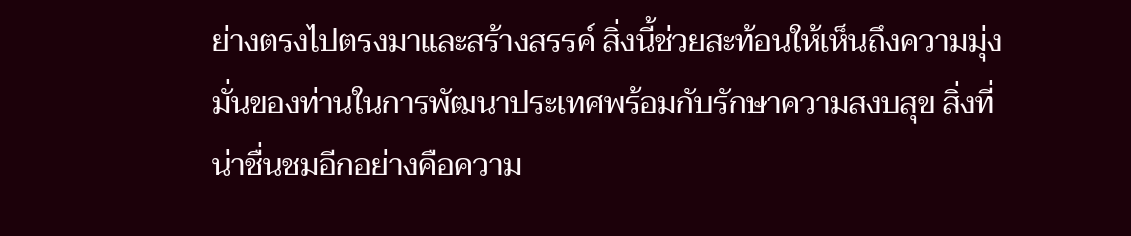ย่างตรงไปตรงมาและสร้างสรรค์ สิ่งนี้ช่วยสะท้อนให้เห็นถึงความมุ่งมั่นของท่านในการพัฒนาประเทศพร้อมกับรักษาความสงบสุข สิ่งที่น่าชื่นชมอีกอย่างคือความ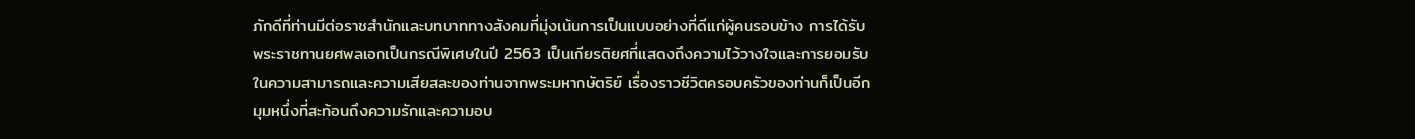ภักดีที่ท่านมีต่อราชสำนักและบทบาททางสังคมที่มุ่งเน้นการเป็นแบบอย่างที่ดีแก่ผู้คนรอบข้าง การได้รับพระราชทานยศพลเอกเป็นกรณีพิเศษในปี 2563 เป็นเกียรติยศที่แสดงถึงความไว้วางใจและการยอมรับในความสามารถและความเสียสละของท่านจากพระมหากษัตริย์ เรื่องราวชีวิตครอบครัวของท่านก็เป็นอีกมุมหนึ่งที่สะท้อนถึงความรักและความอบ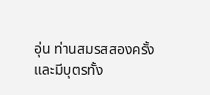อุ่น ท่านสมรสสองครั้งและมีบุตรทั้ง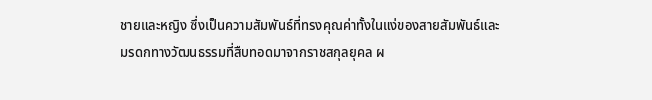ชายและหญิง ซึ่งเป็นความสัมพันธ์ที่ทรงคุณค่าทั้งในแง่ของสายสัมพันธ์และมรดกทางวัฒนธรรมที่สืบทอดมาจากราชสกุลยุคล ผ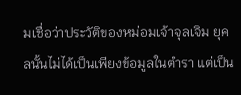มเชื่อว่าประวัติของหม่อมเจ้าจุลเจิม ยุคลนั้นไม่ได้เป็นเพียงข้อมูลในตำรา แต่เป็น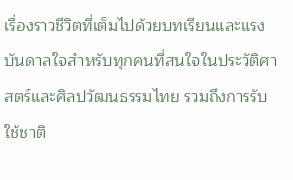เรื่องราวชีวิตที่เต็มไปด้วยบทเรียนและแรงบันดาลใจสำหรับทุกคนที่สนใจในประวัติศาสตร์และศิลปวัฒนธรรมไทย รวมถึงการรับใช้ชาติ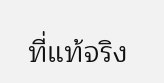ที่แท้จริง